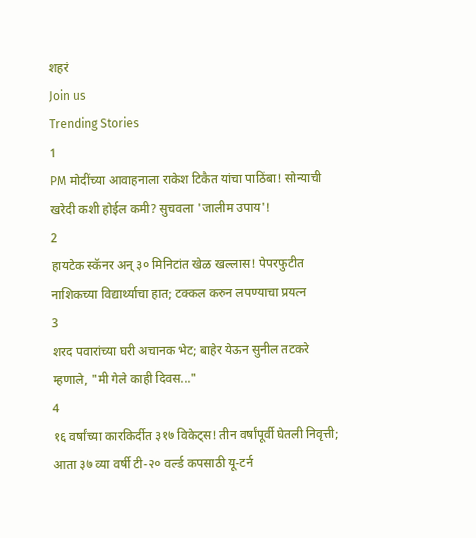शहरं
Join us
Trending Stories
1
PM मोदींच्या आवाहनाला राकेश टिकैत यांचा पाठिंबा! सोन्याची खरेदी कशी होईल कमी? सुचवला 'जालीम उपाय'!
2
हायटेक स्कॅनर अन् ३० मिनिटांत खेळ खल्लास! पेपरफुटीत नाशिकच्या विद्यार्थ्याचा हात; टक्कल करुन लपण्याचा प्रयत्न
3
शरद पवारांच्या घरी अचानक भेट; बाहेर येऊन सुनील तटकरे म्हणाले, "मी गेले काही दिवस..."
4
१६ वर्षांच्या कारकिर्दीत ३१७ विकेट्स! तीन वर्षांपूर्वी घेतली निवृत्ती; आता ३७ व्या वर्षी टी-२० वर्ल्ड कपसाठी यू-टर्न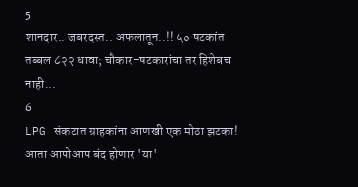5
शानदार.. जबरदस्त.. अफलातून..!! ५० षटकांत तब्बल ८२२ धावा; चौकार-षटकारांचा तर हिशेबच नाही...
6
LPG संकटात ग्राहकांना आणखी एक मोठा झटका! आता आपोआप बंद होणार 'या'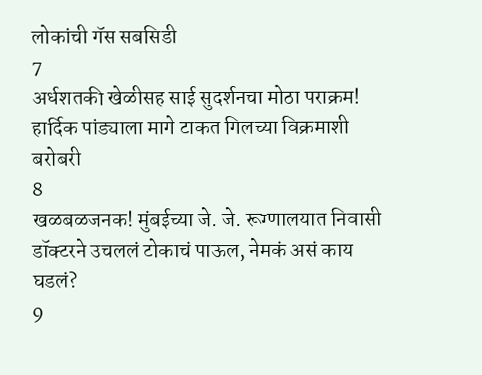लोकांची गॅस सबसिडी
7
अर्धशतकी खेळीसह साई सुदर्शनचा मोठा पराक्रम! हार्दिक पांड्याला मागे टाकत गिलच्या विक्रमाशी बरोबरी
8
खळबळजनक! मुंबईच्या जे. जे. रूग्णालयात निवासी डॉक्टरने उचललं टोकाचं पाऊल, नेमकं असं काय घडलं?
9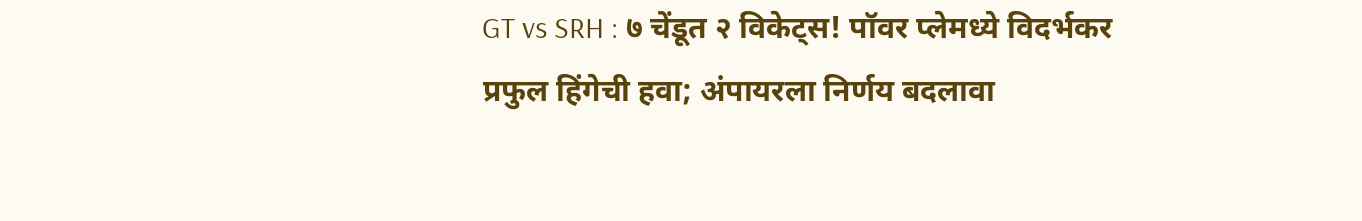GT vs SRH : ७ चेंडूत २ विकेट्स! पॉवर प्लेमध्ये विदर्भकर प्रफुल हिंगेची हवा; अंपायरला निर्णय बदलावा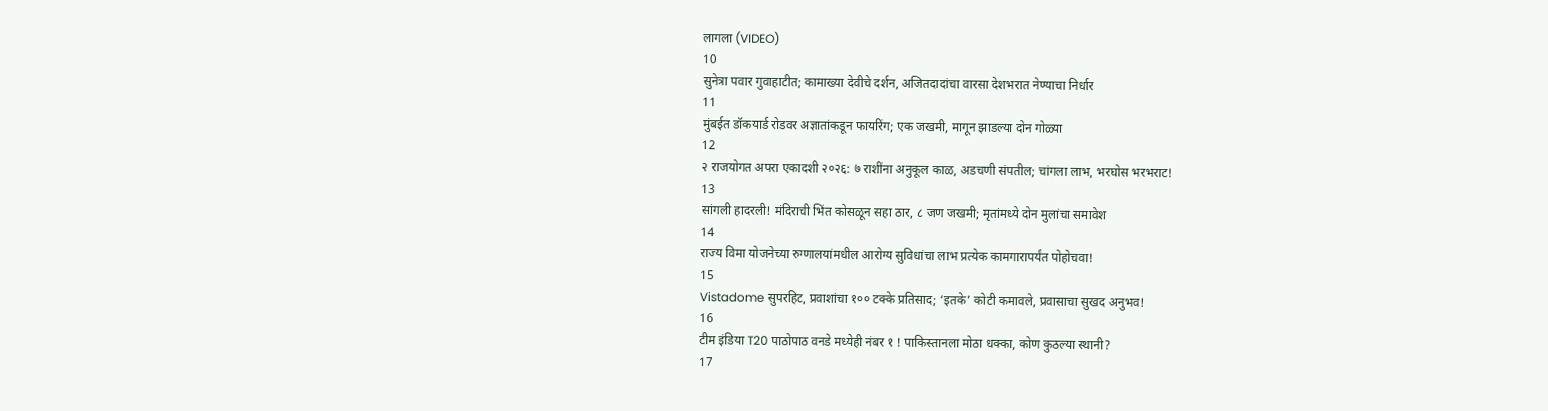लागला (VIDEO)
10
सुनेत्रा पवार गुवाहाटीत; कामाख्या देवीचे दर्शन, अजितदादांचा वारसा देशभरात नेण्याचा निर्धार
11
मुंबईत डॉकयार्ड रोडवर अज्ञातांकडून फायरिंग; एक जखमी, मागून झाडल्या दोन गोळ्या
12
२ राजयोगत अपरा एकादशी २०२६: ७ राशींना अनुकूल काळ, अडचणी संपतील; चांगला लाभ, भरघोस भरभराट!
13
सांगली हादरली! मंदिराची भिंत कोसळून सहा ठार, ८ जण जखमी; मृतांमध्ये दोन मुलांचा समावेश
14
राज्य विमा योजनेच्या रुग्णालयांमधील आरोग्य सुविधांचा लाभ प्रत्येक कामगारापर्यंत पोहोचवा!
15
Vistadome सुपरहिट, प्रवाशांचा १०० टक्के प्रतिसाद; ‘इतके’ कोटी कमावले, प्रवासाचा सुखद अनुभव!
16
टीम इंडिया T20 पाठोपाठ वनडे मध्येही नंबर १ ! पाकिस्तानला मोठा धक्का, कोण कुठल्या स्थानी?
17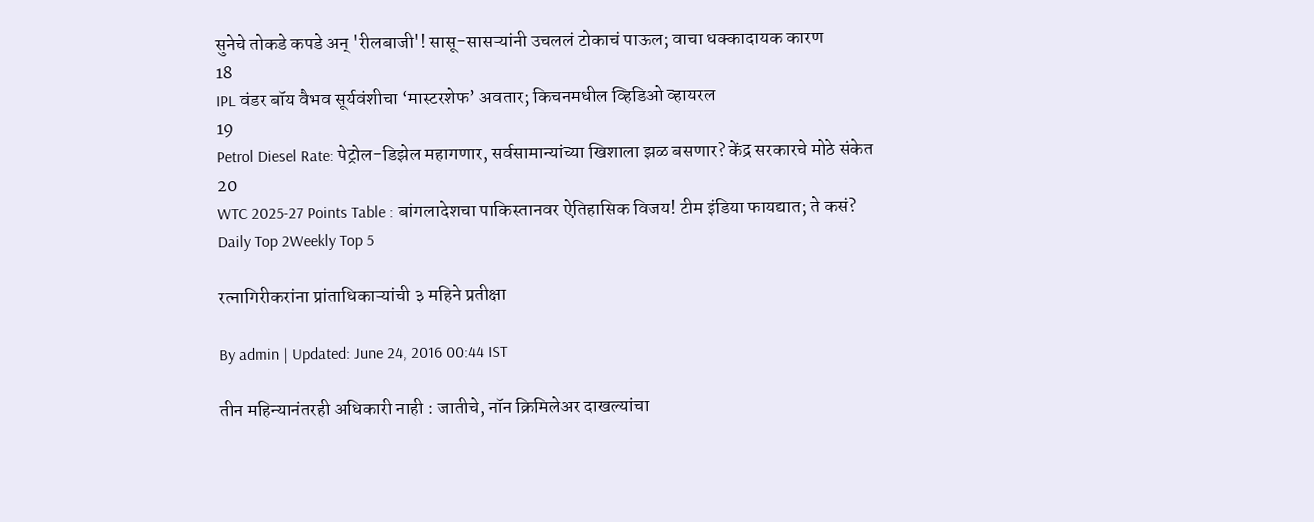सुनेचे तोकडे कपडे अन् 'रीलबाजी'! सासू-सासऱ्यांनी उचललं टोकाचं पाऊल; वाचा धक्कादायक कारण
18
IPL वंडर बॉय वैभव सूर्यवंशीचा ‘मास्टरशेफ’ अवतार; किचनमधील व्हिडिओ व्हायरल
19
Petrol Diesel Rate: पेट्रोल-डिझेल महागणार, सर्वसामान्यांच्या खिशाला झळ बसणार? केंद्र सरकारचे मोठे संकेत
20
WTC 2025-27 Points Table : बांगलादेशचा पाकिस्तानवर ऐतिहासिक विजय! टीम इंडिया फायद्यात; ते कसं?
Daily Top 2Weekly Top 5

रत्नागिरीकरांना प्रांताधिकाऱ्यांची ३ महिने प्रतीक्षा

By admin | Updated: June 24, 2016 00:44 IST

तीन महिन्यानंतरही अधिकारी नाही : जातीचे, नॉन क्रिमिलेअर दाखल्यांचा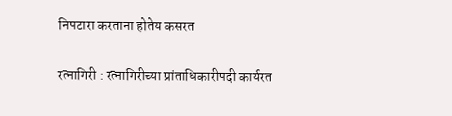निपटारा करताना होतेय कसरत

रत्नागिरी : रत्नागिरीच्या प्रांताधिकारीपदी कार्यरत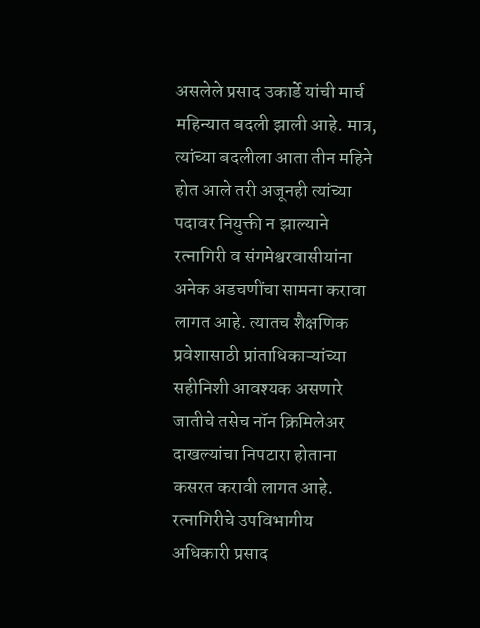असलेले प्रसाद उकार्डे यांची मार्च महिन्यात बदली झाली आहे. मात्र, त्यांच्या बदलीला आता तीन महिने होत आले तरी अजूनही त्यांच्या पदावर नियुक्ती न झाल्याने रत्नागिरी व संगमेश्वरवासीयांना अनेक अडचणींचा सामना करावा लागत आहे. त्यातच शैक्षणिक प्रवेशासाठी प्रांताधिकाऱ्यांच्या सहीनिशी आवश्यक असणारे जातीचे तसेच नॉन क्रिमिलेअर दाखल्यांचा निपटारा होताना कसरत करावी लागत आहे.
रत्नागिरीचे उपविभागीय अधिकारी प्रसाद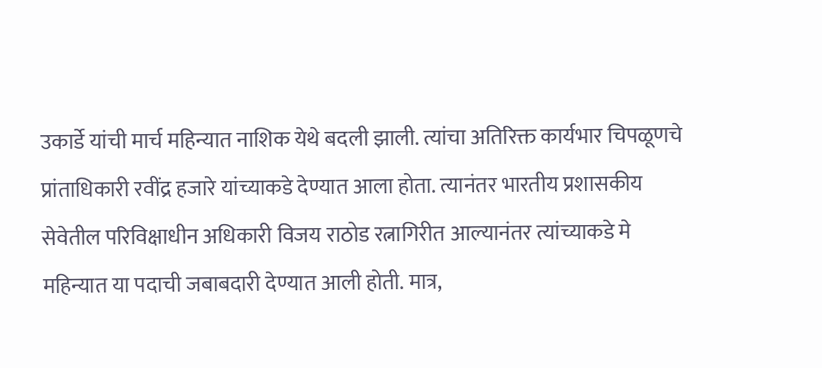उकार्डे यांची मार्च महिन्यात नाशिक येथे बदली झाली. त्यांचा अतिरिक्त कार्यभार चिपळूणचे प्रांताधिकारी रवींद्र हजारे यांच्याकडे देण्यात आला होता. त्यानंतर भारतीय प्रशासकीय सेवेतील परिविक्षाधीन अधिकारी विजय राठोड रत्नागिरीत आल्यानंतर त्यांच्याकडे मे महिन्यात या पदाची जबाबदारी देण्यात आली होती. मात्र,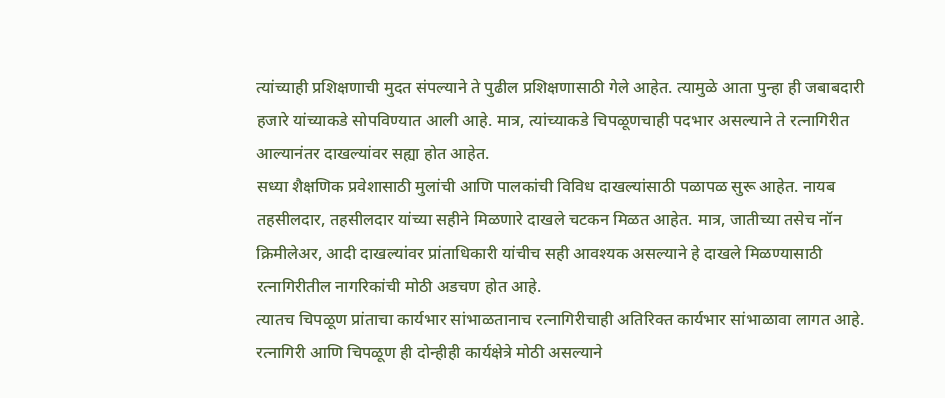त्यांच्याही प्रशिक्षणाची मुदत संपल्याने ते पुढील प्रशिक्षणासाठी गेले आहेत. त्यामुळे आता पुन्हा ही जबाबदारी हजारे यांच्याकडे सोपविण्यात आली आहे. मात्र, त्यांच्याकडे चिपळूणचाही पदभार असल्याने ते रत्नागिरीत आल्यानंतर दाखल्यांवर सह्या होत आहेत.
सध्या शैक्षणिक प्रवेशासाठी मुलांची आणि पालकांची विविध दाखल्यांसाठी पळापळ सुरू आहेत. नायब तहसीलदार, तहसीलदार यांच्या सहीने मिळणारे दाखले चटकन मिळत आहेत. मात्र, जातीच्या तसेच नॉन क्रिमीलेअर, आदी दाखल्यांवर प्रांताधिकारी यांचीच सही आवश्यक असल्याने हे दाखले मिळण्यासाठी रत्नागिरीतील नागरिकांची मोठी अडचण होत आहे.
त्यातच चिपळूण प्रांताचा कार्यभार सांभाळतानाच रत्नागिरीचाही अतिरिक्त कार्यभार सांभाळावा लागत आहे. रत्नागिरी आणि चिपळूण ही दोन्हीही कार्यक्षेत्रे मोठी असल्याने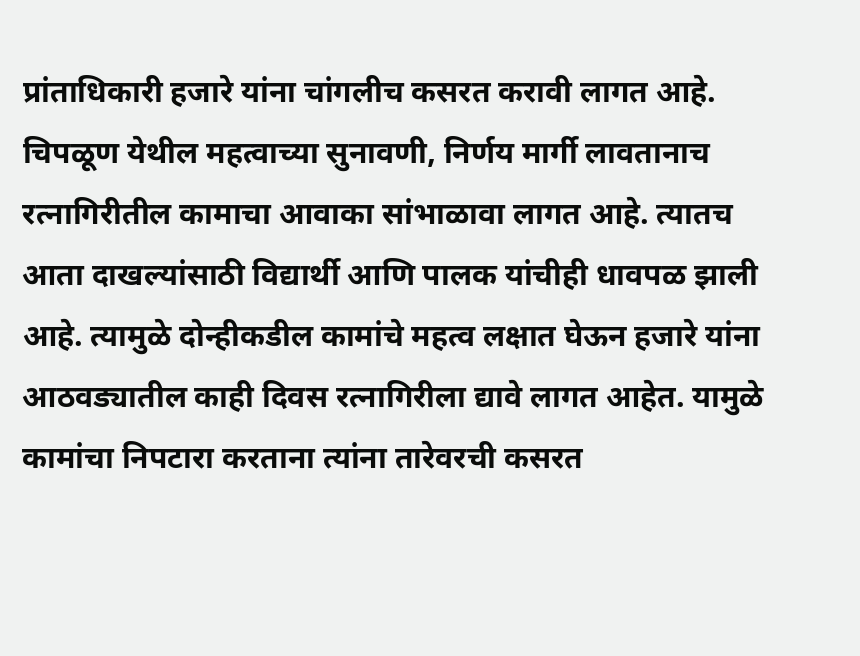प्रांताधिकारी हजारे यांना चांगलीच कसरत करावी लागत आहे. चिपळूण येथील महत्वाच्या सुनावणी, निर्णय मार्गी लावतानाच रत्नागिरीतील कामाचा आवाका सांभाळावा लागत आहे. त्यातच आता दाखल्यांसाठी विद्यार्थी आणि पालक यांचीही धावपळ झाली आहे. त्यामुळे दोन्हीकडील कामांचे महत्व लक्षात घेऊन हजारे यांना आठवड्यातील काही दिवस रत्नागिरीला द्यावे लागत आहेत. यामुळे कामांचा निपटारा करताना त्यांना तारेवरची कसरत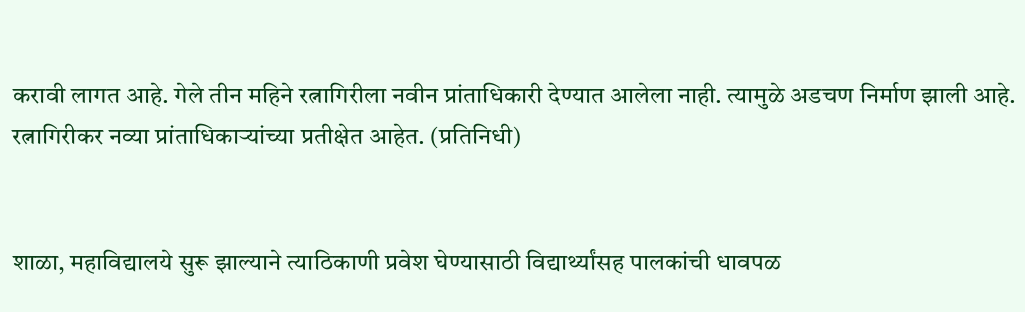करावी लागत आहे. गेले तीन महिने रत्नागिरीला नवीन प्रांताधिकारी देण्यात आलेला नाही. त्यामुळे अडचण निर्माण झाली आहे. रत्नागिरीकर नव्या प्रांताधिकाऱ्यांच्या प्रतीक्षेत आहेत. (प्रतिनिधी)


शाळा, महाविद्यालये सुरू झाल्याने त्याठिकाणी प्रवेश घेण्यासाठी विद्यार्थ्यांसह पालकांची धावपळ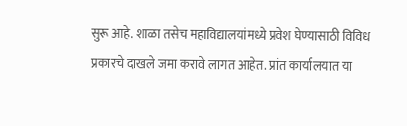सुरू आहे. शाळा तसेच महाविद्यालयांमध्ये प्रवेश घेण्यासाठी विविध प्रकारचे दाखले जमा करावे लागत आहेत. प्रांत कार्यालयात या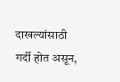दाखल्यांसाठी गर्दी होत असून,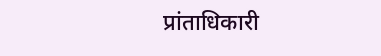प्रांताधिकारी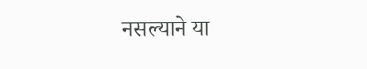नसल्याने या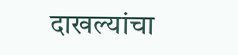दाखल्यांचा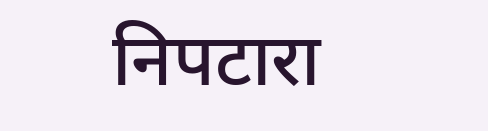निपटारा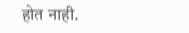होत नाही.